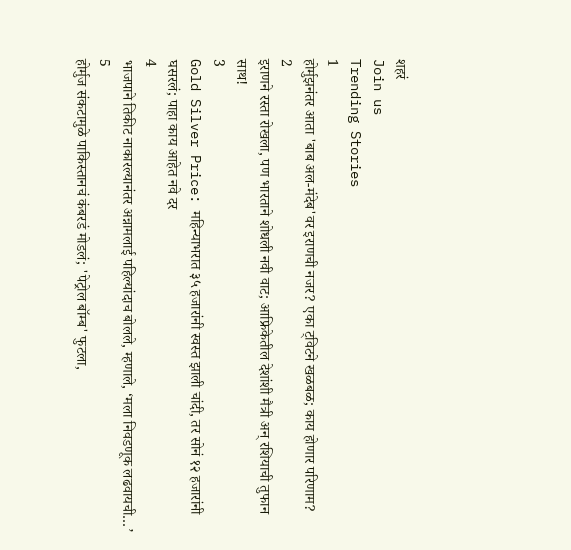शहरं
Join us
Trending Stories
1
होर्मुझनंतर आता 'बाब अल-मंदेब'वर इराणची नजर? एका ट्विटने खळबळ; काय होणार परिणाम?
2
इराणने रस्ता रोखला, पण भारताने शोधली नवी वाट; आफ्रिकेतील देशांशी मैत्री अन् रशियाची तुफान साथ!
3
Gold Silver Price: महिन्याभरात ३५ हजारांनी स्वस्त झाली चांदी, तर सोनं १२ हजारांनी घसरलं; पाहा काय आहेत नवे दर
4
भाजपाने तिकीट नाकारल्यानंतर अन्नामलाई पहिल्यांदाच बोलले, म्हणाले, ‘मला निवडणूक लढवायची…’
5
होर्मुज संकटामुळे पाकिस्तानचं कंबरडं मोडलं; 'पेट्रोल बॉम्ब' फुटला,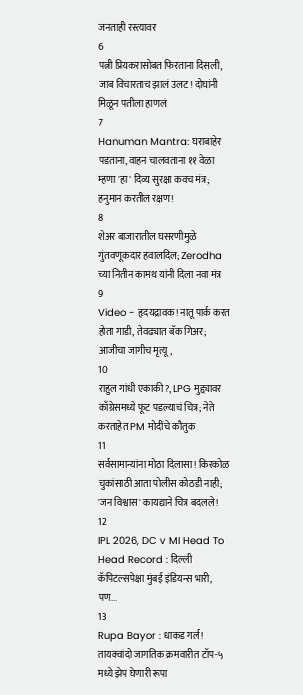जनताही रस्त्यावर
6
पत्नी प्रियकरासोबत फिरताना दिसली, जाब विचारताच झालं उलट! दोघांनी मिळून पतीला हाणलं
7
Hanuman Mantra: घराबाहेर पडताना, वाहन चालवताना ११ वेळा म्हणा 'हा' दिव्य सुरक्षा कवच मंत्र; हनुमान करतील रक्षण!
8
शेअर बाजारातील घसरणीमुळे गुंतवणूकदार हवालदिल; Zerodha च्या नितीन कामथ यांनी दिला नवा मंत्र
9
Video - हृदयद्रावक! नातू पार्क करत होता गाडी, तेवढ्यात बॅक गिअर; आजीचा जागीच मृत्यू,
10
राहुल गांधी एकाकी?, LPG मुद्द्यावर काँग्रेसमध्ये फूट पडल्याचं चित्र; नेते करताहेत PM मोदींचे कौतुक
11
सर्वसामान्यांना मोठा दिलासा! किरकोळ चुकांसाठी आता पोलीस कोठडी नाही; 'जन विश्वास' कायद्याने चित्र बदलले!
12
IPL 2026, DC v MI Head To Head Record : दिल्ली कॅपिटल्सपेक्षा मुंबई इंडियन्स भारी, पण...
13
Rupa Bayor : धाकड गर्ल! तायक्वांदो जागतिक क्रमवारीत टॉप-५ मध्ये झेप घेणारी रूपा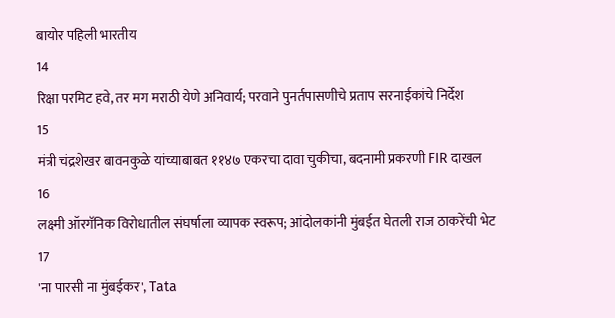बायोर पहिली भारतीय
14
रिक्षा परमिट हवे, तर मग मराठी येणे अनिवार्य; परवाने पुनर्तपासणीचे प्रताप सरनाईकांचे निर्देश
15
मंत्री चंद्रशेखर बावनकुळे यांच्याबाबत ११४७ एकरचा दावा चुकीचा, बदनामी प्रकरणी FIR दाखल
16
लक्ष्मी ऑरगॅनिक विरोधातील संघर्षाला व्यापक स्वरूप; आंदोलकांनी मुंबईत घेतली राज ठाकरेंची भेट
17
'ना पारसी ना मुंबईकर', Tata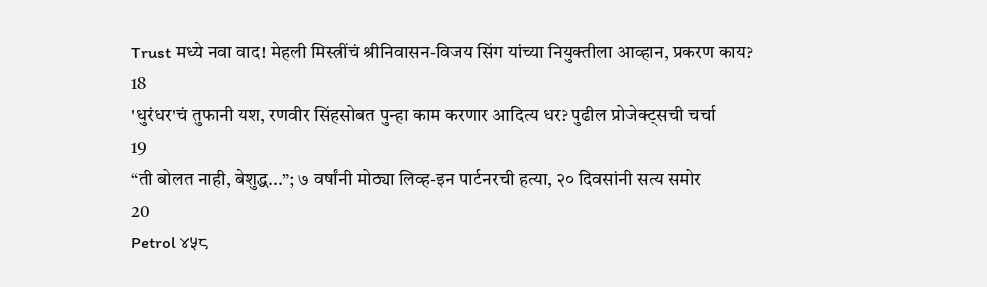Trust मध्ये नवा वाद! मेहली मिस्त्रींचं श्रीनिवासन-विजय सिंग यांच्या नियुक्तीला आव्हान, प्रकरण काय?
18
'धुरंधर'चं तुफानी यश, रणवीर सिंहसोबत पुन्हा काम करणार आदित्य धर? पुढील प्रोजेक्ट्सची चर्चा
19
“ती बोलत नाही, बेशुद्ध...”; ७ वर्षांनी मोठ्या लिव्ह-इन पार्टनरची हत्या, २० दिवसांनी सत्य समोर
20
Petrol ४५८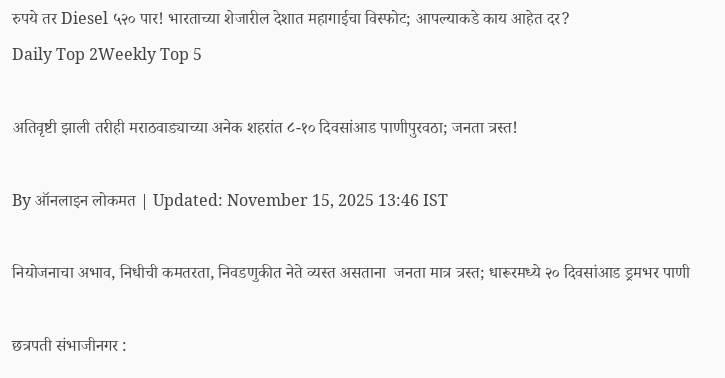रुपये तर Diesel ५२० पार! भारताच्या शेजारील देशात महागाईचा विस्फोट; आपल्याकडे काय आहेत दर?
Daily Top 2Weekly Top 5

अतिवृष्टी झाली तरीही मराठवाड्याच्या अनेक शहरांत ८-१० दिवसांआड पाणीपुरवठा; जनता त्रस्त!

By ऑनलाइन लोकमत | Updated: November 15, 2025 13:46 IST

नियोजनाचा अभाव, निधीची कमतरता, निवडणुकीत नेते व्यस्त असताना  जनता मात्र त्रस्त; धारूरमध्ये २० दिवसांआड ड्रमभर पाणी

छत्रपती संभाजीनगर :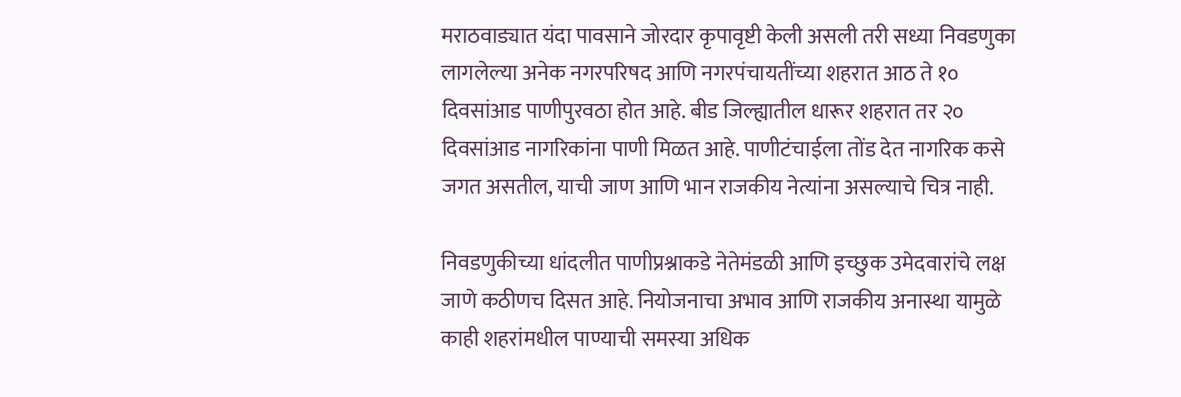मराठवाड्यात यंदा पावसाने जोरदार कृपावृष्टी केली असली तरी सध्या निवडणुका लागलेल्या अनेक नगरपरिषद आणि नगरपंचायतींच्या शहरात आठ ते १० दिवसांआड पाणीपुरवठा होत आहे. बीड जिल्ह्यातील धारूर शहरात तर २० दिवसांआड नागरिकांना पाणी मिळत आहे. पाणीटंचाईला तोंड देत नागरिक कसे जगत असतील, याची जाण आणि भान राजकीय नेत्यांना असल्याचे चित्र नाही.

निवडणुकीच्या धांदलीत पाणीप्रश्नाकडे नेतेमंडळी आणि इच्छुक उमेदवारांचे लक्ष जाणे कठीणच दिसत आहे. नियोजनाचा अभाव आणि राजकीय अनास्था यामुळे काही शहरांमधील पाण्याची समस्या अधिक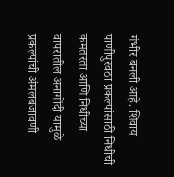गंभीर बनली आहे. शिवाय पाणीपुरवठा प्रकल्पांसाठी निधीची कमतरता आणि निधीच्या वापरातील अनागोंदी यामुळे प्रकल्पांची अंमलबजावणी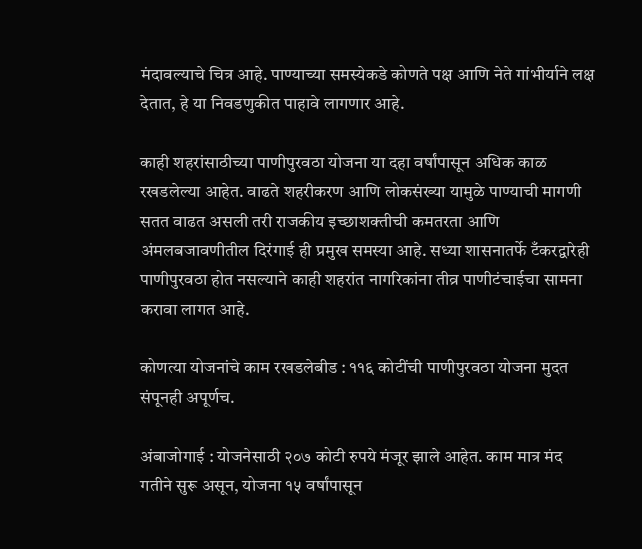मंदावल्याचे चित्र आहे. पाण्याच्या समस्येकडे कोणते पक्ष आणि नेते गांभीर्याने लक्ष देतात, हे या निवडणुकीत पाहावे लागणार आहे.

काही शहरांसाठीच्या पाणीपुरवठा योजना या दहा वर्षांपासून अधिक काळ रखडलेल्या आहेत. वाढते शहरीकरण आणि लोकसंख्या यामुळे पाण्याची मागणी सतत वाढत असली तरी राजकीय इच्छाशक्तीची कमतरता आणि अंमलबजावणीतील दिरंगाई ही प्रमुख समस्या आहे. सध्या शासनातर्फे टँकरद्वारेही पाणीपुरवठा होत नसल्याने काही शहरांत नागरिकांना तीव्र पाणीटंचाईचा सामना करावा लागत आहे.

कोणत्या योजनांचे काम रखडलेबीड : ११६ कोटींची पाणीपुरवठा योजना मुदत संपूनही अपूर्णच.

अंबाजोगाई : योजनेसाठी २०७ कोटी रुपये मंजूर झाले आहेत. काम मात्र मंद गतीने सुरू असून, योजना १५ वर्षांपासून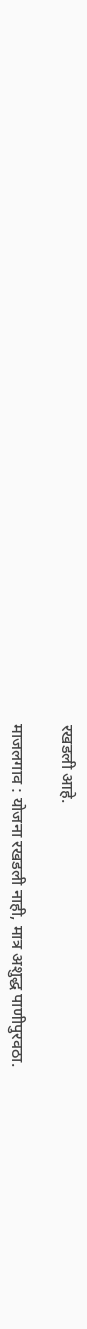रखडली आहे.

माजलगाव : योजना रखडली नाही, मात्र अशुद्ध पाणीपुरवठा.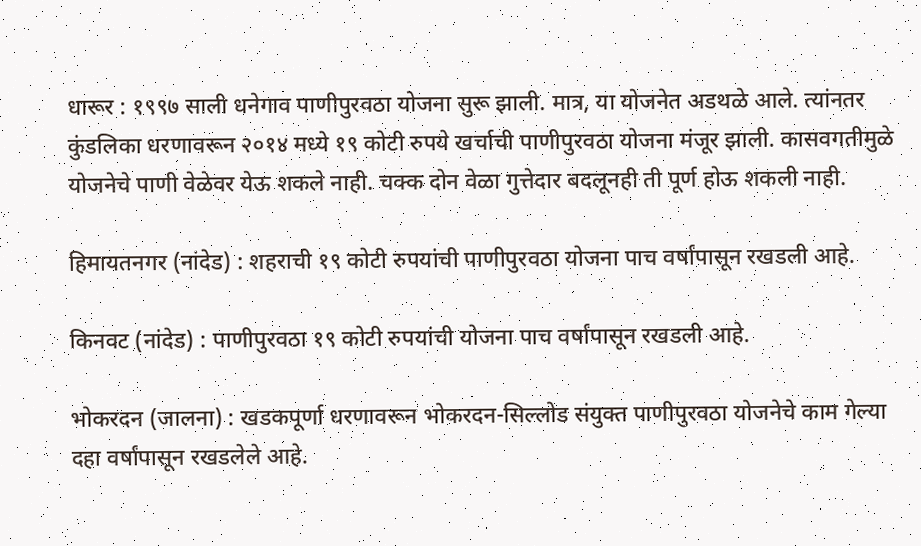धारूर : १९९७ साली धनेगाव पाणीपुरवठा योजना सुरू झाली. मात्र, या योजनेत अडथळे आले. त्यांनतर कुंडलिका धरणावरून २०१४ मध्ये १९ कोटी रुपये खर्चाची पाणीपुरवठा योजना मंजूर झाली. कासवगतीमुळे योजनेचे पाणी वेळेवर येऊ शकले नाही. चक्क दोन वेळा गुत्तेदार बदलूनही ती पूर्ण होऊ शकली नाही.

हिमायतनगर (नांदेड) : शहराची १९ कोटी रुपयांची पाणीपुरवठा योजना पाच वर्षांपासून रखडली आहे.

किनवट (नांदेड) : पाणीपुरवठा १९ कोटी रुपयांची योजना पाच वर्षांपासून रखडली आहे.

भोकरदन (जालना) : खडकपूर्णा धरणावरून भोकरदन-सिल्लोड संयुक्त पाणीपुरवठा योजनेचे काम गेल्या दहा वर्षांपासून रखडलेले आहे.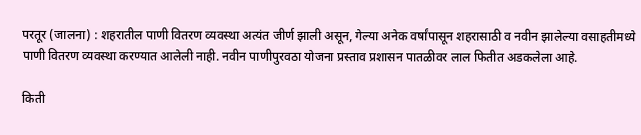परतूर (जालना) : शहरातील पाणी वितरण व्यवस्था अत्यंत जीर्ण झाली असून, गेल्या अनेक वर्षांपासून शहरासाठी व नवीन झालेल्या वसाहतीमध्ये पाणी वितरण व्यवस्था करण्यात आलेली नाही. नवीन पाणीपुरवठा योजना प्रस्ताव प्रशासन पातळीवर लाल फितीत अडकलेला आहे.

किती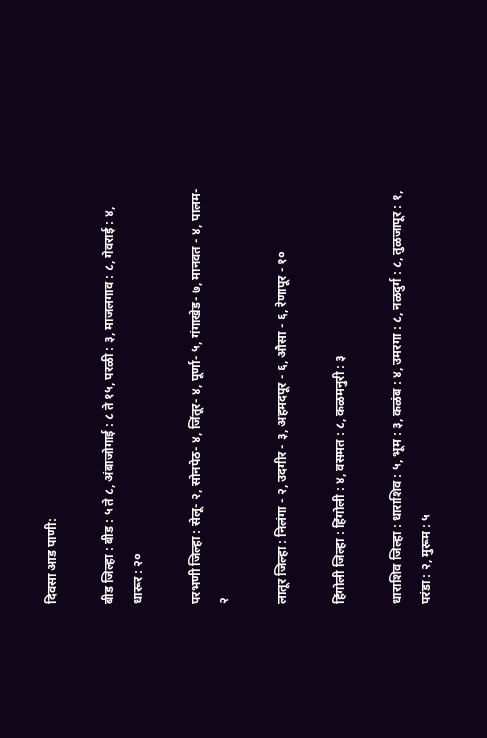दिवसा आड पाणी:

बीड जिल्हा : बीड : ५ ते ८, अंबाजोगाई : ८ ते १५, परळी : ३, माजलगाव : ८, गेवराई : ४, धारूर : २०

परभणी जिल्हा : सेलू- २, सोनपेठ- ४, जिंतूर- ४, पूर्णा- ५, गंगाखेड- ७, मानवत - ४, पालम- २

लातूर जिल्हा : निलंगा - २, उदगीर - ३, अहमदपूर - ६, औसा - ६, रेणापूर - १०

हिंगोली जिल्हा : हिंगोली : ४, वसमत : ८, कळमनुरी : ३

धाराशिव जिल्हा : धाराशिव : ५, भूम : ३, कळंब : ४, उमरगा : ८, नळदुर्ग : ८, तुळजापूर : १, परंडा : २, मुरूम : ५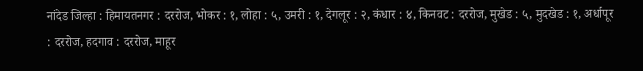नांदेड जिल्हा : हिमायतनगर : दररोज, भोकर : १, लोहा : ५, उमरी : १, देगलूर : २, कंधार : ४, किनवट : दररोज, मुखेड : ५, मुदखेड : १, अर्धापूर : दररोज, हदगाव : दररोज, माहूर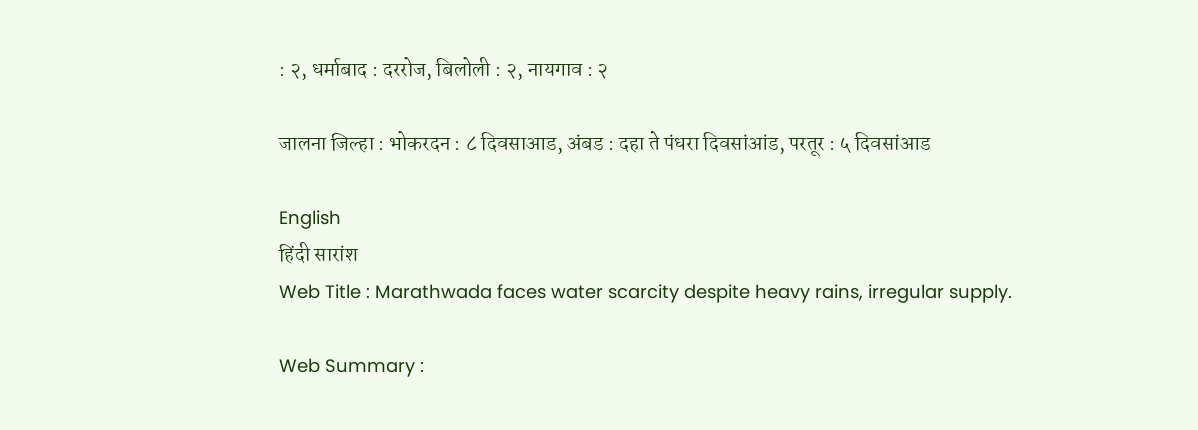: २, धर्माबाद : दररोज, बिलोली : २, नायगाव : २

जालना जिल्हा : भोकरदन : ८ दिवसाआड, अंबड : दहा ते पंधरा दिवसांआंड, परतूर : ५ दिवसांआड

English
हिंदी सारांश
Web Title : Marathwada faces water scarcity despite heavy rains, irregular supply.

Web Summary :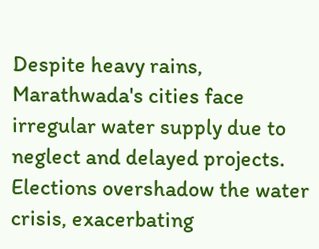Despite heavy rains, Marathwada's cities face irregular water supply due to neglect and delayed projects. Elections overshadow the water crisis, exacerbating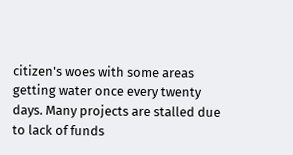citizen's woes with some areas getting water once every twenty days. Many projects are stalled due to lack of funds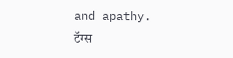and apathy.
टॅग्स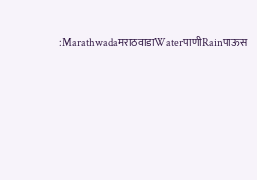:MarathwadaमराठवाडाWaterपाणीRainपाऊस